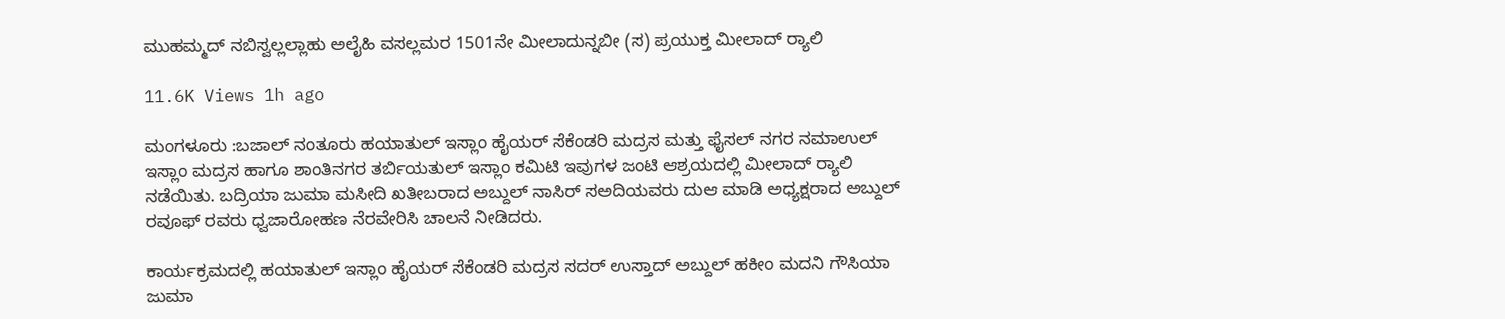ಮುಹಮ್ಮದ್ ನಬಿಸ್ವಲ್ಲಲ್ಲಾಹು ಅಲೈಹಿ ವಸಲ್ಲಮರ 1501ನೇ ಮೀಲಾದುನ್ನಬೀ (ಸ) ಪ್ರಯುಕ್ತ ಮೀಲಾದ್ ರ‍್ಯಾಲಿ

11.6K Views 1h ago

ಮಂಗಳೂರು :ಬಜಾಲ್ ನಂತೂರು ಹಯಾತುಲ್ ಇಸ್ಲಾಂ ಹೈಯರ್ ಸೆಕೆಂಡರಿ ಮದ್ರಸ ಮತ್ತು ಫೈಸಲ್ ನಗರ ನಮಾಉಲ್ ಇಸ್ಲಾಂ ಮದ್ರಸ ಹಾಗೂ ಶಾಂತಿನಗರ ತರ್ಬಿಯತುಲ್ ಇಸ್ಲಾಂ ಕಮಿಟಿ ಇವುಗಳ ಜಂಟಿ ಆಶ್ರಯದಲ್ಲಿ ಮೀಲಾದ್ ರ‍್ಯಾಲಿ ನಡೆಯಿತು. ಬದ್ರಿಯಾ ಜುಮಾ ಮಸೀದಿ ಖತೀಬರಾದ ಅಬ್ದುಲ್ ನಾಸಿರ್ ಸಅದಿಯವರು ದುಆ ಮಾಡಿ ಅಧ್ಯಕ್ಷರಾದ ಅಬ್ದುಲ್ ರವೂಫ್ ರವರು ಧ್ವಜಾರೋಹಣ ನೆರವೇರಿಸಿ ಚಾಲನೆ ನೀಡಿದರು.

ಕಾರ್ಯಕ್ರಮದಲ್ಲಿ ಹಯಾತುಲ್ ಇಸ್ಲಾಂ ಹೈಯರ್ ಸೆಕೆಂಡರಿ ಮದ್ರಸ ಸದರ್ ಉಸ್ತಾದ್ ಅಬ್ದುಲ್ ಹಕೀಂ ಮದನಿ ಗೌಸಿಯಾ ಜುಮಾ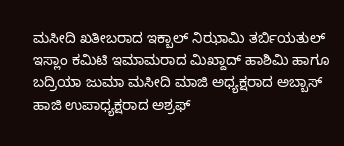ಮಸೀದಿ ಖತೀಬರಾದ ಇಕ್ಬಾಲ್ ನಿಝಾಮಿ ತರ್ಬಿಯತುಲ್ ಇಸ್ಲಾಂ ಕಮಿಟಿ ಇಮಾಮರಾದ ಮಿಖ್ದಾದ್ ಹಾಶಿಮಿ ಹಾಗೂ ಬದ್ರಿಯಾ ಜುಮಾ ಮಸೀದಿ ಮಾಜಿ ಅಧ್ಯಕ್ಷರಾದ ಅಬ್ಬಾಸ್ ಹಾಜಿ ಉಪಾಧ್ಯಕ್ಷರಾದ ಅಶ್ರಫ್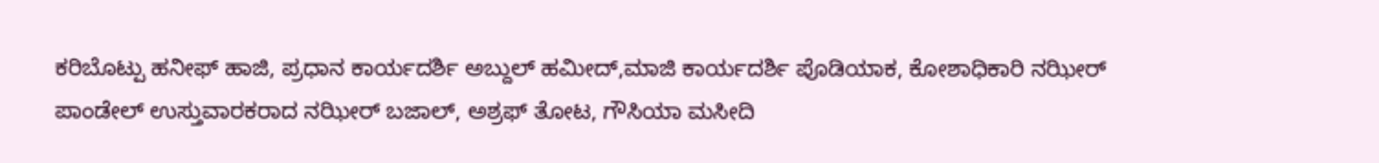ಕರಿಬೊಟ್ಪು ಹನೀಫ್ ಹಾಜಿ, ಪ್ರಧಾನ ಕಾರ್ಯದರ್ಶಿ ಅಬ್ದುಲ್ ಹಮೀದ್,ಮಾಜಿ ಕಾರ್ಯದರ್ಶಿ ಪೊಡಿಯಾಕ, ಕೋಶಾಧಿಕಾರಿ ನಝೀರ್ ಪಾಂಡೇಲ್ ಉಸ್ತುವಾರಕರಾದ ನಝೀರ್ ಬಜಾಲ್, ಅಶ್ರಫ್ ತೋಟ, ಗೌಸಿಯಾ ಮಸೀದಿ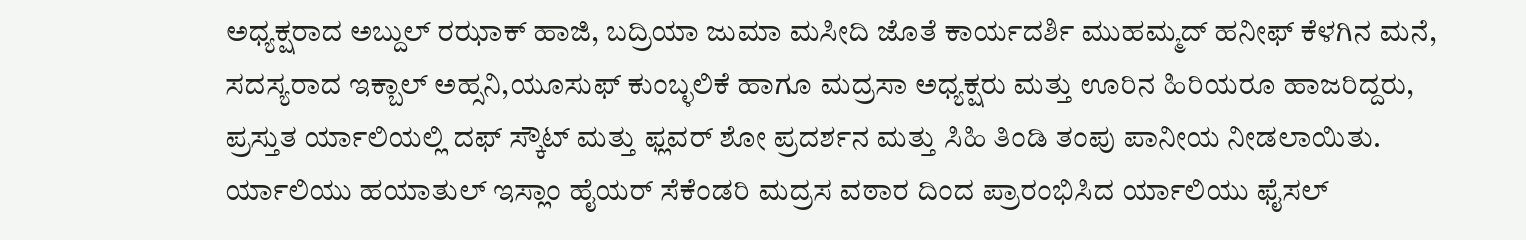ಅಧ್ಯಕ್ಷರಾದ ಅಬ್ದುಲ್ ರಝಾಕ್ ಹಾಜಿ, ಬದ್ರಿಯಾ ಜುಮಾ ಮಸೀದಿ ಜೊತೆ ಕಾರ್ಯದರ್ಶಿ ಮುಹಮ್ಮದ್ ಹನೀಫ್ ಕೆಳಗಿನ ಮನೆ, ಸದಸ್ಯರಾದ ಇಕ್ಬಾಲ್ ಅಹ್ಸನಿ,ಯೂಸುಫ್ ಕುಂಬ್ಳಲಿಕೆ ಹಾಗೂ ಮದ್ರಸಾ ಅಧ್ಯಕ್ಷರು ಮತ್ತು ಊರಿನ ಹಿರಿಯರೂ ಹಾಜರಿದ್ದರು, ಪ್ರಸ್ತುತ ರ್ಯಾಲಿಯಲ್ಲಿ ದಫ್ ಸ್ಕೌಟ್ ಮತ್ತು ಫ್ಲವರ್ ಶೋ ಪ್ರದರ್ಶನ ಮತ್ತು ಸಿಹಿ ತಿಂಡಿ ತಂಪು ಪಾನೀಯ ನೀಡಲಾಯಿತು. ರ್ಯಾಲಿಯು ಹಯಾತುಲ್ ಇಸ್ಲಾಂ ಹೈಯರ್ ಸೆಕೆಂಡರಿ ಮದ್ರಸ ವಠಾರ ದಿಂದ ಪ್ರಾರಂಭಿಸಿದ ರ್ಯಾಲಿಯು ಫೈಸಲ್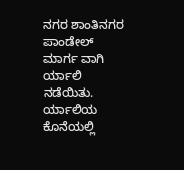ನಗರ ಶಾಂತಿನಗರ ಪಾಂಡೇಲ್ ಮಾರ್ಗ ವಾಗಿ ರ್ಯಾಲಿ ನಡೆಯಿತು. ರ್ಯಾಲಿಯ ಕೊನೆಯಲ್ಲಿ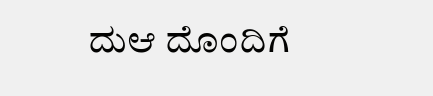ದುಆ ದೊಂದಿಗೆ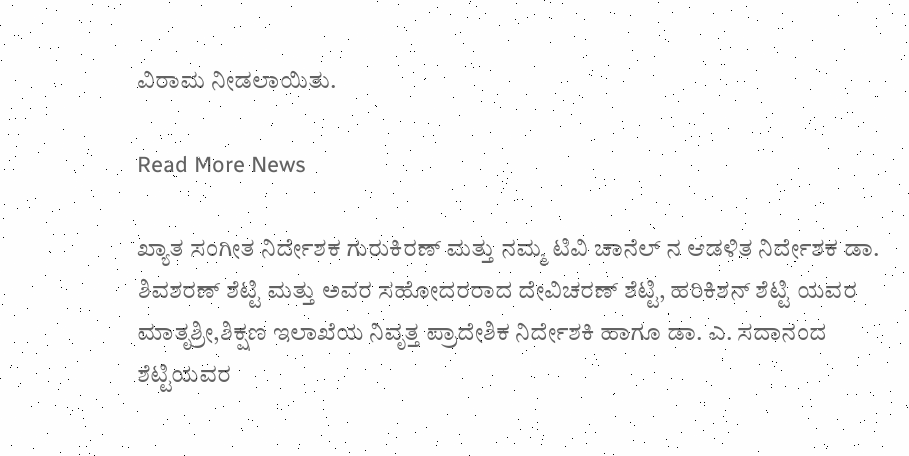ವಿರಾಮ ನೀಡಲಾಯಿತು.

Read More News

ಖ್ಯಾತ ಸಂಗೀತ ನಿರ್ದೇಶಕ ಗುರುಕಿರಣ್ ಮತ್ತು ನಮ್ಮ ಟಿವಿ ಚಾನೆಲ್ ನ ಆಡಳಿತ ನಿರ್ದೇಶಕ ಡಾ. ಶಿವಶರಣ್ ಶೆಟ್ಟಿ ಮತ್ತು ಅವರ ಸಹೋದರರಾದ ದೇವಿಚರಣ್ ಶೆಟ್ಟಿ, ಹರಿಕಿಶನ್ ಶೆಟ್ಟಿ ಯವರ ಮಾತೃಶ್ರೀ,ಶಿಕ್ಷಣ ಇಲಾಖೆಯ ನಿವೃತ್ತ ಪ್ರಾದೇಶಿಕ ನಿರ್ದೇಶಕಿ ಹಾಗೂ ಡಾ. ಎ. ಸದಾನಂದ ಶೆಟ್ಟಿಯವರ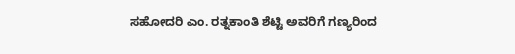ಸಹೋದರಿ ಎಂ. ರತ್ನಕಾಂತಿ ಶೆಟ್ಟಿ ಅವರಿಗೆ ಗಣ್ಯರಿಂದ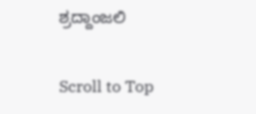ಶ್ರದ್ದಾಂಜಲಿ

Scroll to Top